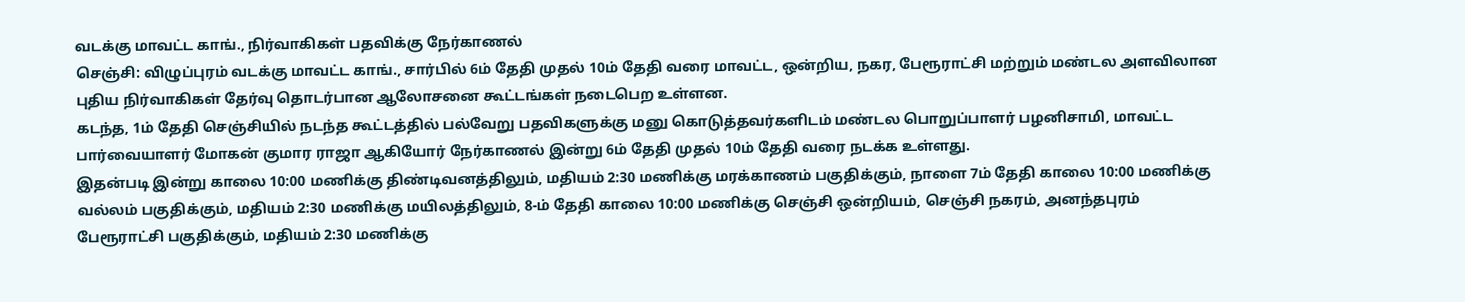வடக்கு மாவட்ட காங்., நிர்வாகிகள் பதவிக்கு நேர்காணல்
செஞ்சி: விழுப்புரம் வடக்கு மாவட்ட காங்., சார்பில் 6ம் தேதி முதல் 10ம் தேதி வரை மாவட்ட, ஒன்றிய, நகர, பேரூராட்சி மற்றும் மண்டல அளவிலான புதிய நிர்வாகிகள் தேர்வு தொடர்பான ஆலோசனை கூட்டங்கள் நடைபெற உள்ளன.
கடந்த, 1ம் தேதி செஞ்சியில் நடந்த கூட்டத்தில் பல்வேறு பதவிகளுக்கு மனு கொடுத்தவர்களிடம் மண்டல பொறுப்பாளர் பழனிசாமி, மாவட்ட பார்வையாளர் மோகன் குமார ராஜா ஆகியோர் நேர்காணல் இன்று 6ம் தேதி முதல் 10ம் தேதி வரை நடக்க உள்ளது.
இதன்படி இன்று காலை 10:00 மணிக்கு திண்டிவனத்திலும், மதியம் 2:30 மணிக்கு மரக்காணம் பகுதிக்கும், நாளை 7ம் தேதி காலை 10:00 மணிக்கு வல்லம் பகுதிக்கும், மதியம் 2:30 மணிக்கு மயிலத்திலும், 8-ம் தேதி காலை 10:00 மணிக்கு செஞ்சி ஒன்றியம், செஞ்சி நகரம், அனந்தபுரம் பேரூராட்சி பகுதிக்கும், மதியம் 2:30 மணிக்கு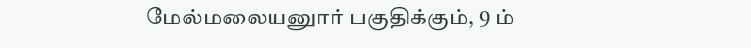மேல்மலையனுார் பகுதிக்கும், 9 ம்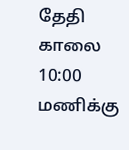தேதி காலை 10:00 மணிக்கு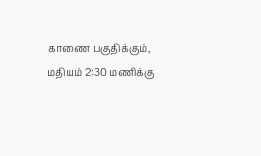காணை பகுதிக்கும், மதியம் 2:30 மணிக்கு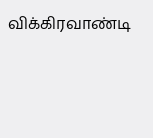விக்கிரவாண்டி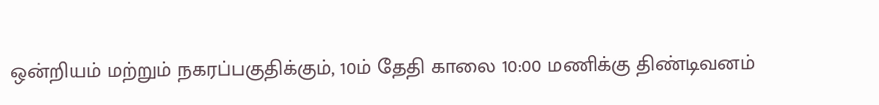ஒன்றியம் மற்றும் நகரப்பகுதிக்கும், 10ம் தேதி காலை 10:00 மணிக்கு திண்டிவனம்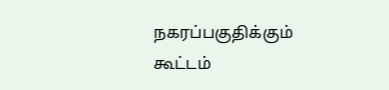நகரப்பகுதிக்கும் கூட்டம்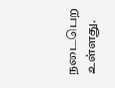நடைபெற உள்ளது.